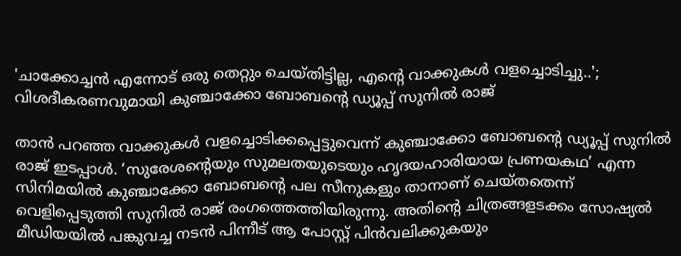'ചാക്കോച്ചന്‍ എന്നോട് ഒരു തെറ്റും ചെയ്തിട്ടില്ല, എന്റെ വാക്കുകള്‍ വളച്ചൊടിച്ചു..'; വിശദീകരണവുമായി കുഞ്ചാക്കോ ബോബന്റെ ഡ്യൂപ്പ് സുനില്‍ രാജ്

താന്‍ പറഞ്ഞ വാക്കുകള്‍ വളച്ചൊടിക്കപ്പെട്ടുവെന്ന് കുഞ്ചാക്കോ ബോബന്റെ ഡ്യൂപ്പ് സുനില്‍ രാജ് ഇടപ്പാള്‍. ‘സുരേശന്റെയും സുമലതയുടെയും ഹൃദയഹാരിയായ പ്രണയകഥ’ എന്ന സിനിമയില്‍ കുഞ്ചാക്കോ ബോബന്റെ പല സീനുകളും താനാണ് ചെയ്തതെന്ന് വെളിപ്പെടുത്തി സുനില്‍ രാജ് രംഗത്തെത്തിയിരുന്നു. അതിന്റെ ചിത്രങ്ങളടക്കം സോഷ്യല്‍ മീഡിയയില്‍ പങ്കുവച്ച നടന്‍ പിന്നീട് ആ പോസ്റ്റ് പിന്‍വലിക്കുകയും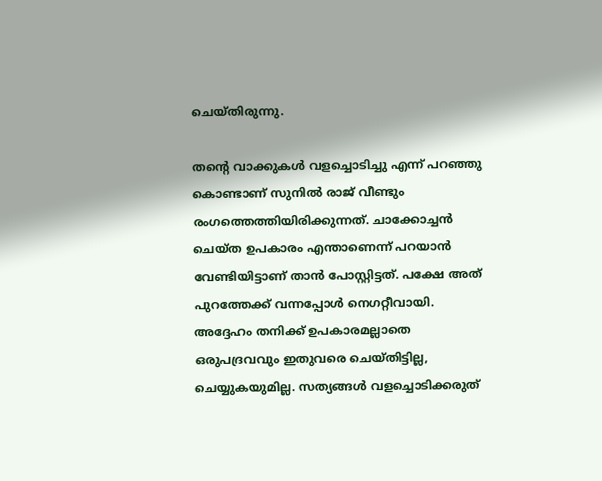ചെയ്തിരുന്നു.

തന്റെ വാക്കുകള്‍ വളച്ചൊടിച്ചു എന്ന് പറഞ്ഞു കൊണ്ടാണ് സുനില്‍ രാജ് വീണ്ടും രംഗത്തെത്തിയിരിക്കുന്നത്. ചാക്കോച്ചന്‍ ചെയ്ത ഉപകാരം എന്താണെന്ന് പറയാന്‍ വേണ്ടിയിട്ടാണ് താന്‍ പോസ്റ്റിട്ടത്. പക്ഷേ അത് പുറത്തേക്ക് വന്നപ്പോള്‍ നെഗറ്റീവായി. അദ്ദേഹം തനിക്ക് ഉപകാരമല്ലാതെ ഒരുപദ്രവവും ഇതുവരെ ചെയ്തിട്ടില്ല, ചെയ്യുകയുമില്ല. സത്യങ്ങള്‍ വളച്ചൊടിക്കരുത്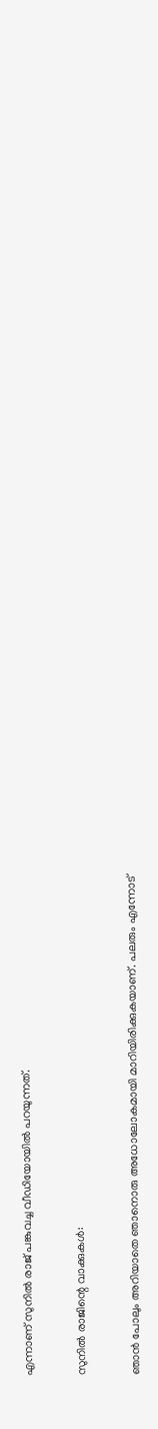എന്നാണ് സുനില്‍ രാജ് പങ്കുവച്ച വീഡിയോയില്‍ പറയുന്നത്.

സുനില്‍ രാജിന്റെ വാക്കുകള്‍:

ഞാന്‍ പോലും അറിയാതെ ഞാനൊരു അധോലോകമായി മാറിയിരിക്കുകയാണ്. പലരും എന്നോട്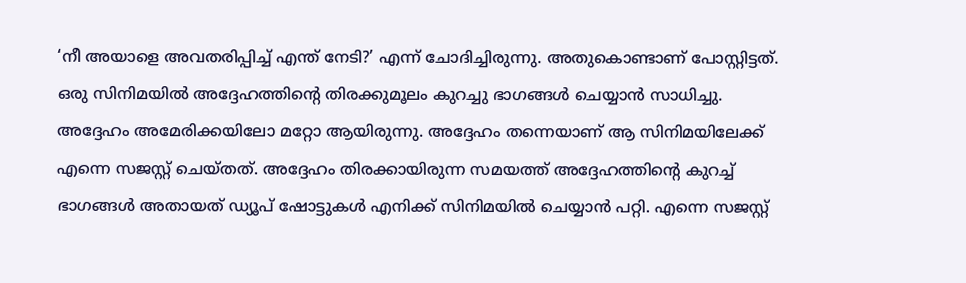‘നീ അയാളെ അവതരിപ്പിച്ച് എന്ത് നേടി?’ എന്ന് ചോദിച്ചിരുന്നു. അതുകൊണ്ടാണ് പോസ്റ്റിട്ടത്. ഒരു സിനിമയില്‍ അദ്ദേഹത്തിന്റെ തിരക്കുമൂലം കുറച്ചു ഭാഗങ്ങള്‍ ചെയ്യാന്‍ സാധിച്ചു. അദ്ദേഹം അമേരിക്കയിലോ മറ്റോ ആയിരുന്നു. അദ്ദേഹം തന്നെയാണ് ആ സിനിമയിലേക്ക് എന്നെ സജസ്റ്റ് ചെയ്തത്. അദ്ദേഹം തിരക്കായിരുന്ന സമയത്ത് അദ്ദേഹത്തിന്റെ കുറച്ച് ഭാഗങ്ങള്‍ അതായത് ഡ്യൂപ് ഷോട്ടുകള്‍ എനിക്ക് സിനിമയില്‍ ചെയ്യാന്‍ പറ്റി. എന്നെ സജസ്റ്റ്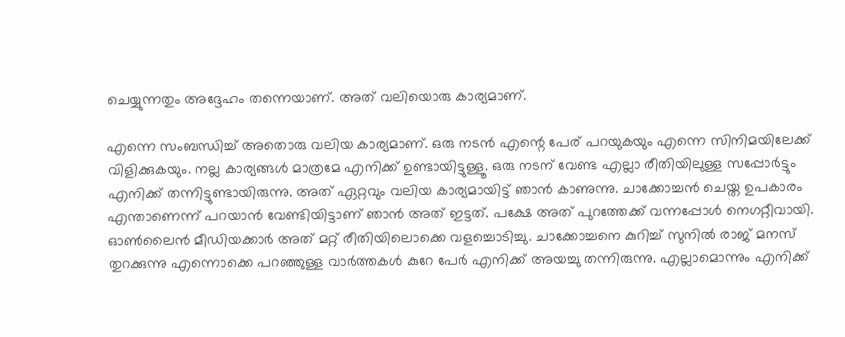ചെയ്യുന്നതും അദ്ദേഹം തന്നെയാണ്. അത് വലിയൊരു കാര്യമാണ്.

എന്നെ സംബന്ധിച്ച് അതൊരു വലിയ കാര്യമാണ്. ഒരു നടന്‍ എന്റെ പേര് പറയുകയും എന്നെ സിനിമയിലേക്ക് വിളിക്കുകയും. നല്ല കാര്യങ്ങള്‍ മാത്രമേ എനിക്ക് ഉണ്ടായിട്ടുള്ളൂ. ഒരു നടന് വേണ്ട എല്ലാ രീതിയിലുള്ള സപ്പോര്‍ട്ടും എനിക്ക് തന്നിട്ടുണ്ടായിരുന്നു. അത് ഏറ്റവും വലിയ കാര്യമായിട്ട് ഞാന്‍ കാണുന്നു. ചാക്കോച്ചന്‍ ചെയ്ത ഉപകാരം എന്താണെന്ന് പറയാന്‍ വേണ്ടിയിട്ടാണ് ഞാന്‍ അത് ഇട്ടത്. പക്ഷേ അത് പുറത്തേക്ക് വന്നപ്പോള്‍ നെഗറ്റീവായി. ഓണ്‍ലൈന്‍ മീഡിയക്കാര്‍ അത് മറ്റ് രീതിയിലൊക്കെ വളച്ചൊടിച്ചു. ചാക്കോച്ചനെ കുറിച്ച് സുനില്‍ രാജ് മനസ് തുറക്കുന്നു എന്നൊക്കെ പറഞ്ഞുള്ള വാര്‍ത്തകള്‍ കുറേ പേര്‍ എനിക്ക് അയച്ചു തന്നിരുന്നു. എല്ലാമൊന്നും എനിക്ക്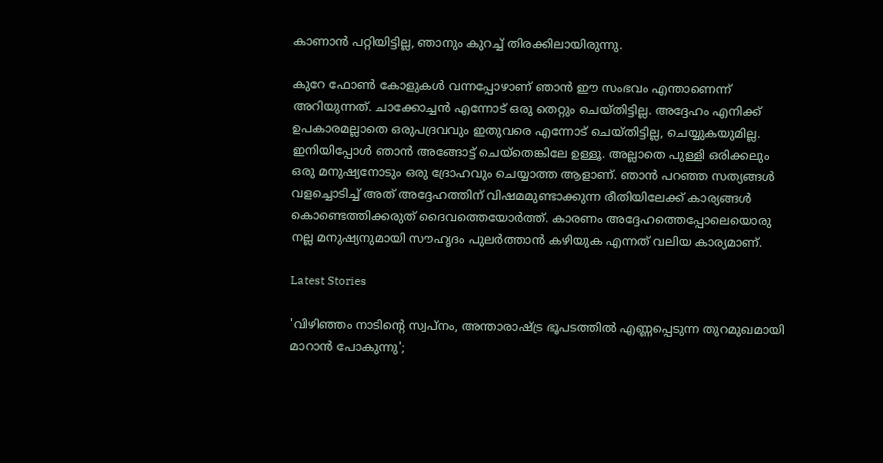കാണാന്‍ പറ്റിയിട്ടില്ല, ഞാനും കുറച്ച് തിരക്കിലായിരുന്നു.

കുറേ ഫോണ്‍ കോളുകള്‍ വന്നപ്പോഴാണ് ഞാന്‍ ഈ സംഭവം എന്താണെന്ന് അറിയുന്നത്. ചാക്കോച്ചന്‍ എന്നോട് ഒരു തെറ്റും ചെയ്തിട്ടില്ല. അദ്ദേഹം എനിക്ക് ഉപകാരമല്ലാതെ ഒരുപദ്രവവും ഇതുവരെ എന്നോട് ചെയ്തിട്ടില്ല, ചെയ്യുകയുമില്ല. ഇനിയിപ്പോള്‍ ഞാന്‍ അങ്ങോട്ട് ചെയ്‌തെങ്കിലേ ഉള്ളൂ. അല്ലാതെ പുള്ളി ഒരിക്കലും ഒരു മനുഷ്യനോടും ഒരു ദ്രോഹവും ചെയ്യാത്ത ആളാണ്. ഞാന്‍ പറഞ്ഞ സത്യങ്ങള്‍ വളച്ചൊടിച്ച് അത് അദ്ദേഹത്തിന് വിഷമമുണ്ടാക്കുന്ന രീതിയിലേക്ക് കാര്യങ്ങള്‍ കൊണ്ടെത്തിക്കരുത് ദൈവത്തെയോര്‍ത്ത്. കാരണം അദ്ദേഹത്തെപ്പോലെയൊരു നല്ല മനുഷ്യനുമായി സൗഹൃദം പുലര്‍ത്താന്‍ കഴിയുക എന്നത് വലിയ കാര്യമാണ്.

Latest Stories

'വിഴിഞ്ഞം നാടിന്റെ സ്വപ്നം, അന്താരാഷ്ട്ര ഭൂപടത്തിൽ എണ്ണപ്പെടുന്ന തുറമുഖമായി മാറാൻ പോകുന്നു';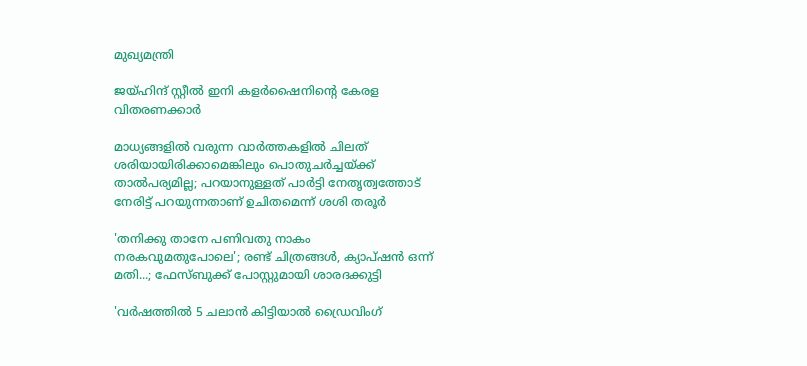മുഖ്യമന്ത്രി

ജയ്ഹിന്ദ് സ്റ്റീല്‍ ഇനി കളര്‍ഷൈനിന്റെ കേരള വിതരണക്കാര്‍

മാധ്യങ്ങളില്‍ വരുന്ന വാര്‍ത്തകളില്‍ ചിലത് ശരിയായിരിക്കാമെങ്കിലും പൊതുചര്‍ച്ചയ്ക്ക് താല്‍പര്യമില്ല; പറയാനുള്ളത് പാര്‍ട്ടി നേതൃത്വത്തോട് നേരിട്ട് പറയുന്നതാണ് ഉചിതമെന്ന് ശശി തരൂര്‍

'തനിക്കു താനേ പണിവതു നാകം നരകവുമതുപോലെ'; രണ്ട് ചിത്രങ്ങൾ, ക്യാപ്‌ഷൻ ഒന്ന് മതി...; ഫേസ്ബുക്ക് പോസ്റ്റുമായി ശാരദക്കുട്ടി

'വര്‍ഷത്തില്‍ 5 ചലാന്‍ കിട്ടിയാല്‍ ഡ്രൈവിംഗ്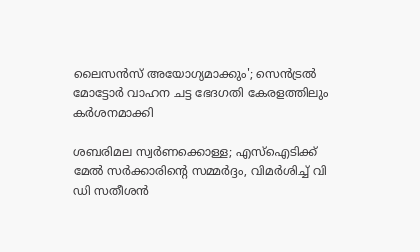ലൈസന്‍സ് അയോഗ്യമാക്കും'; സെൻട്രൽ മോട്ടോർ വാഹന ചട്ട ഭേദഗതി കേരളത്തിലും കർശനമാക്കി

ശബരിമല സ്വര്‍ണക്കൊള്ള; എസ്‌ഐടിക്ക് മേല്‍ സര്‍ക്കാരിന്റെ സമ്മർദ്ദം, വിമർശിച്ച് വി ഡി സതീശന്‍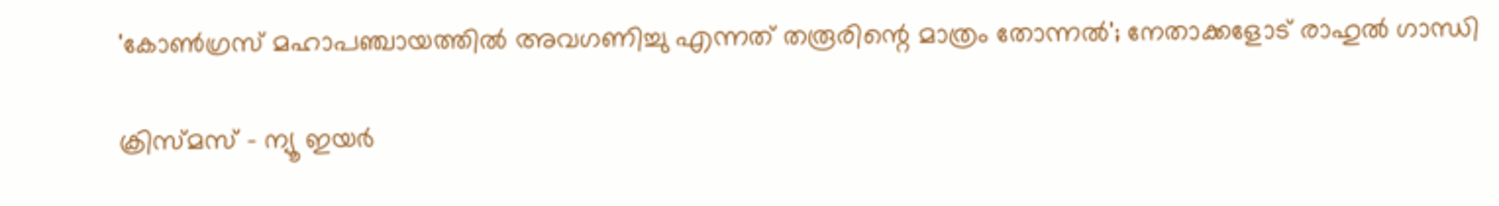'കോണ്‍ഗ്രസ് മഹാപഞ്ചായത്തില്‍ അവഗണിച്ചു എന്നത് തരൂരിന്റെ മാത്രം തോന്നല്‍'; നേതാക്കളോട് രാഹുല്‍ ഗാന്ധി

ക്രിസ്മസ് - ന്യൂ ഇയര്‍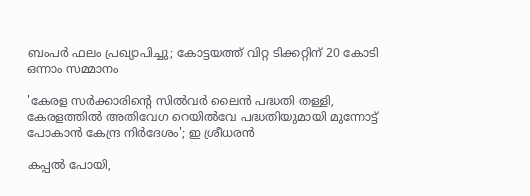ബംപര്‍ ഫലം പ്രഖ്യാപിച്ചു; കോട്ടയത്ത് വിറ്റ ടിക്കറ്റിന് 20 കോടി ഒന്നാം സമ്മാനം

'കേരള സർക്കാരിന്റെ സിൽവർ ലൈൻ പദ്ധതി തള്ളി, കേരളത്തിൽ അതിവേഗ റെയിൽവേ പദ്ധതിയുമായി മുന്നോട്ട് പോകാൻ കേന്ദ്ര നിർദേശം'; ഇ ശ്രീധരൻ

കപ്പൽ പോയി,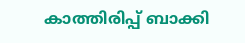കാത്തിരിപ്പ് ബാക്കി